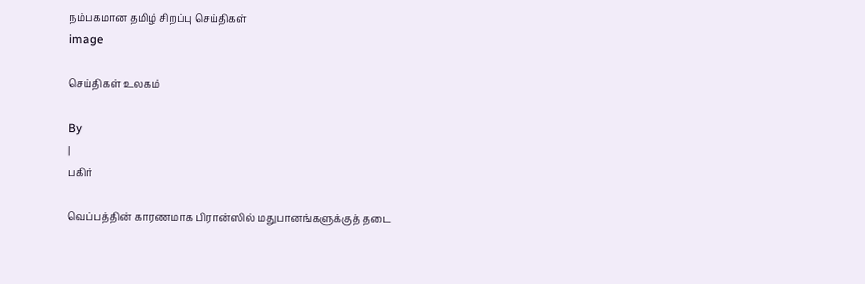நம்பகமான தமிழ் சிறப்பு செய்திகள்
image

செய்திகள் உலகம்

By
|
பகிர்

வெப்பத்தின் காரணமாக பிரான்ஸில் மதுபானங்களுக்குத் தடை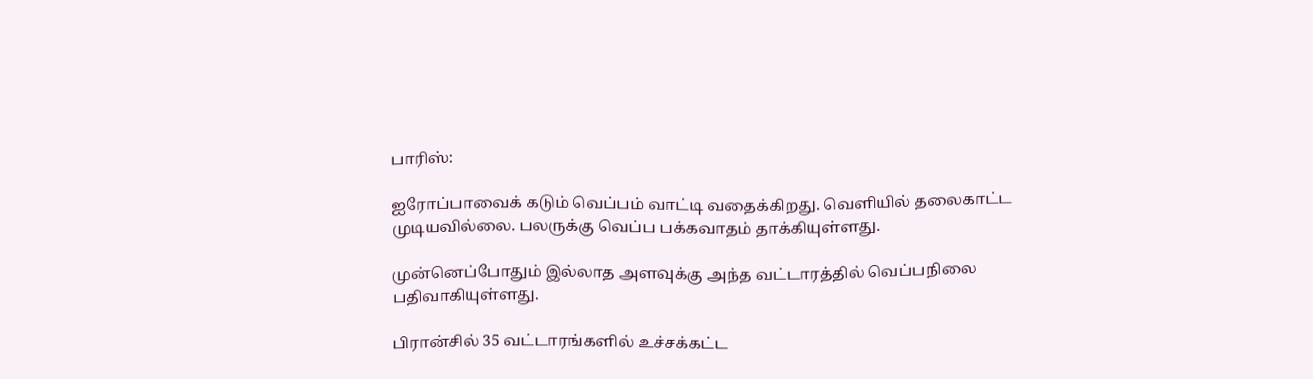பாரிஸ்:

ஐரோப்பாவைக் கடும் வெப்பம் வாட்டி வதைக்கிறது. வெளியில் தலைகாட்ட முடியவில்லை. பலருக்கு வெப்ப பக்கவாதம் தாக்கியுள்ளது.

முன்னெப்போதும் இல்லாத அளவுக்கு அந்த வட்டாரத்தில் வெப்பநிலை பதிவாகியுள்ளது.

பிரான்சில் 35 வட்டாரங்களில் உச்சக்கட்ட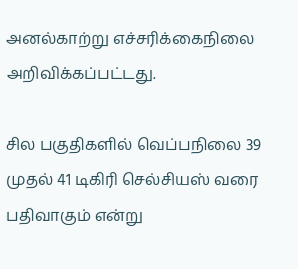அனல்காற்று எச்சரிக்கைநிலை அறிவிக்கப்பட்டது.

சில பகுதிகளில் வெப்பநிலை 39 முதல் 41 டிகிரி செல்சியஸ் வரை பதிவாகும் என்று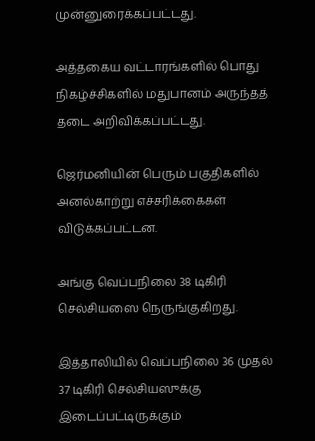முன்னுரைக்கப்பட்டது.

அத்தகைய வட்டாரங்களில் பொது நிகழ்ச்சிகளில் மதுபானம் அருந்தத் தடை அறிவிக்கப்பட்டது.

ஜெர்மனியின் பெரும் பகுதிகளில் அனல்காற்று எச்சரிக்கைகள் விடுக்கப்பட்டன.

அங்கு வெப்பநிலை 38 டிகிரி செல்சியஸை நெருங்குகிறது.

இத்தாலியில் வெப்பநிலை 36 முதல் 37 டிகிரி செல்சியஸுக்கு இடைப்பட்டிருக்கும்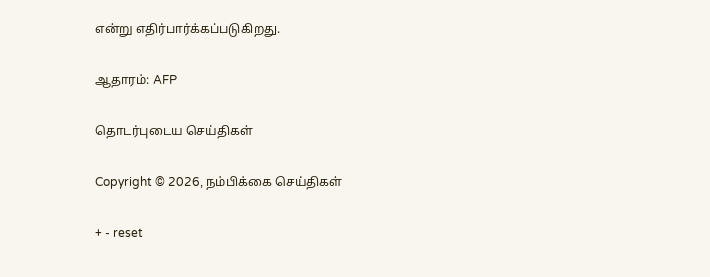என்று எதிர்பார்க்கப்படுகிறது.

ஆதாரம்: AFP

தொடர்புடைய செய்திகள்

Copyright © 2026, நம்பிக்கை செய்திகள்

+ - reset